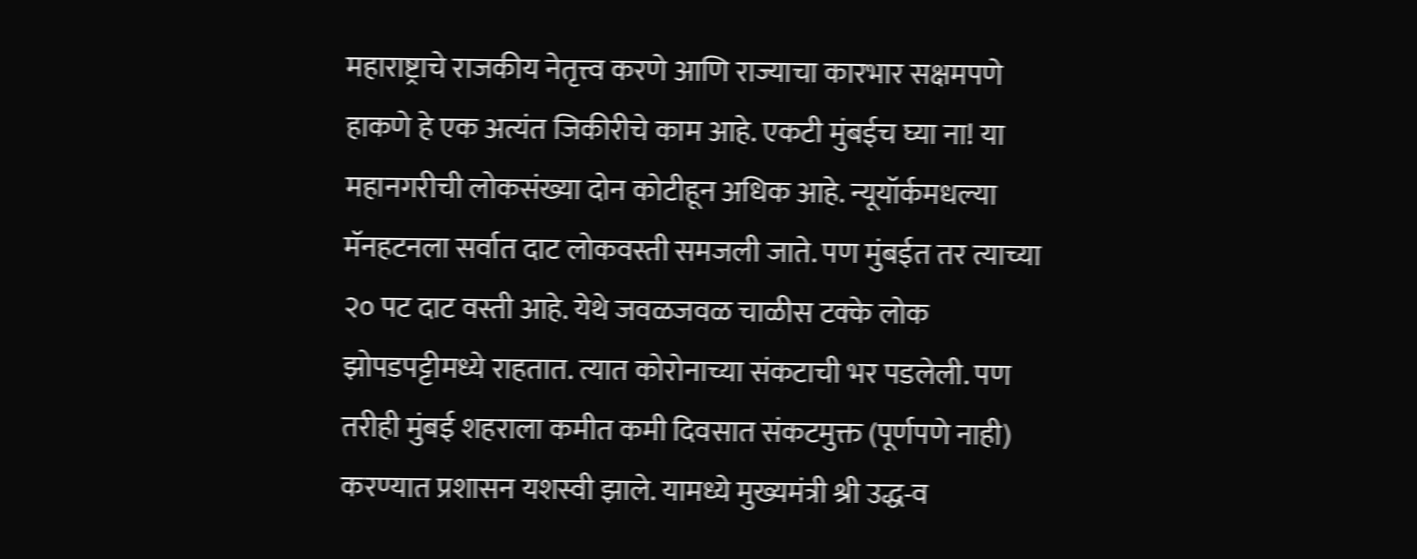महाराष्ट्राचे राजकीय नेतृत्त्व करणे आणि राज्याचा कारभार सक्षमपणे हाकणे हे एक अत्यंत जिकीरीचे काम आहे. एकटी मुंबईच घ्या ना! या महानगरीची लोकसंख्या दोन कोटीहून अधिक आहे. न्यूयॉर्कमधल्या मॅनहटनला सर्वात दाट लोकवस्ती समजली जाते. पण मुंबईत तर त्याच्या २० पट दाट वस्ती आहे. येथे जवळजवळ चाळीस टक्के लोक झोपडपट्टीमध्ये राहतात. त्यात कोरोनाच्या संकटाची भर पडलेली. पण तरीही मुंबई शहराला कमीत कमी दिवसात संकटमुक्त (पूर्णपणे नाही) करण्यात प्रशासन यशस्वी झाले. यामध्ये मुख्यमंत्री श्री उद्ध-व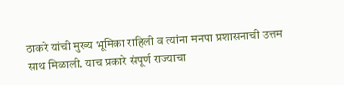ठाकरे यांची मुख्य भूमिका राहिली व त्यांना मनपा प्रशासनाची उत्तम साथ मिळाली. याच प्रकारे संपूर्ण राज्याचा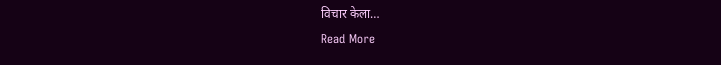विचार केला…
Read More